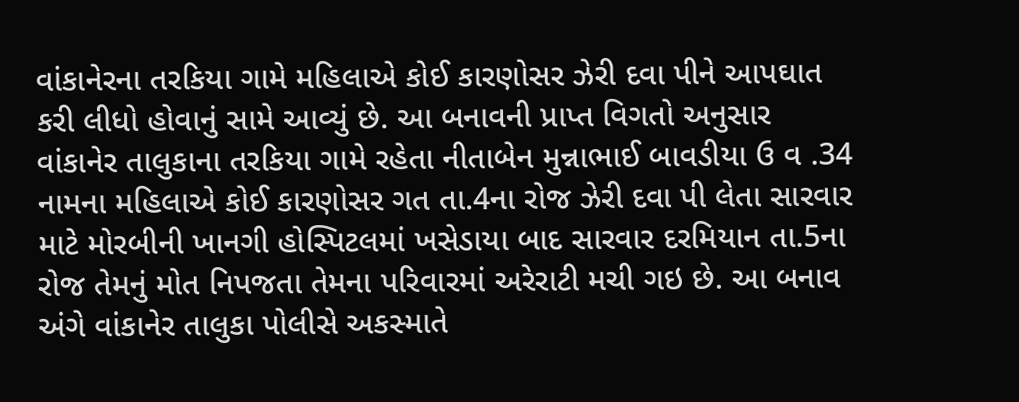વાંકાનેરના તરકિયા ગામે મહિલાએ કોઈ કારણોસર ઝેરી દવા પીને આપઘાત કરી લીધો હોવાનું સામે આવ્યું છે. આ બનાવની પ્રાપ્ત વિગતો અનુસાર વાંકાનેર તાલુકાના તરકિયા ગામે રહેતા નીતાબેન મુન્નાભાઈ બાવડીયા ઉ વ .34 નામના મહિલાએ કોઈ કારણોસર ગત તા.4ના રોજ ઝેરી દવા પી લેતા સારવાર માટે મોરબીની ખાનગી હોસ્પિટલમાં ખસેડાયા બાદ સારવાર દરમિયાન તા.5ના રોજ તેમનું મોત નિપજતા તેમના પરિવારમાં અરેરાટી મચી ગઇ છે. આ બનાવ અંગે વાંકાનેર તાલુકા પોલીસે અકસ્માતે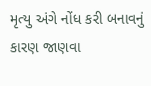મૃત્યુ અંગે નોંધ કરી બનાવનું કારણ જાણવા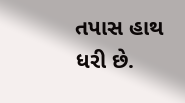તપાસ હાથ ધરી છે.